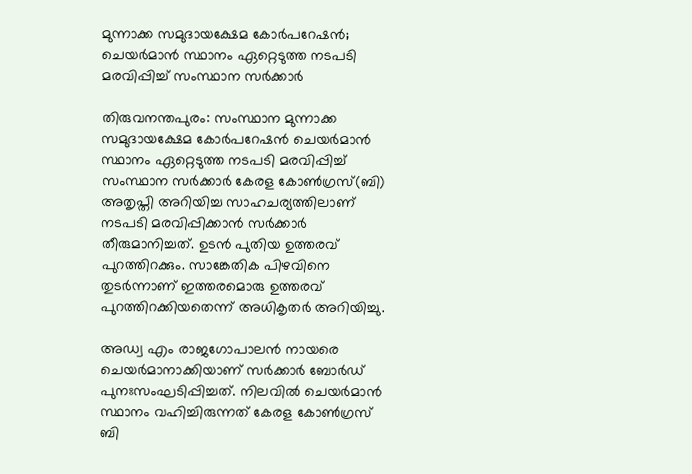മുന്നാക്ക സമുദായക്ഷേമ കോർപറേഷൻ; ചെയർമാൻ സ്ഥാനം ഏറ്റെടുത്ത നടപടി മരവിപ്പിച്ച് സംസ്ഥാന സർക്കാർ

തിരുവനന്തപുരം: സംസ്ഥാന മുന്നാക്ക സമുദായക്ഷേമ കോർപറേഷൻ ചെയർമാൻ സ്ഥാനം ഏറ്റെടുത്ത നടപടി മരവിപ്പിച്ച് സംസ്ഥാന സർക്കാർ കേരള കോൺഗ്രസ്(ബി) അതൃപ്തി അറിയിച്ച സാഹചര്യത്തിലാണ് നടപടി മരവിപ്പിക്കാൻ സർക്കാർ തീരുമാനിച്ചത്. ഉടൻ പുതിയ ഉത്തരവ് പുറത്തിറക്കും. സാങ്കേതിക പിഴവിനെ തുടർന്നാണ് ഇത്തരമൊരു ഉത്തരവ് പുറത്തിറക്കിയതെന്ന് അധികൃതർ അറിയിച്ചു.

അഡ്വ എം രാജഗോപാലൻ നായരെ ചെയർമാനാക്കിയാണ് സർക്കാർ ബോർഡ് പുനഃസംഘടിപ്പിച്ചത്. നിലവിൽ ചെയർമാൻ സ്ഥാനം വഹിച്ചിരുന്നത് കേരള കോൺഗ്രസ് ബി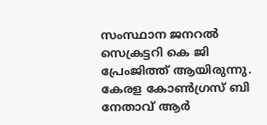സംസ്ഥാന ജനറൽ സെക്രട്ടറി കെ ജി പ്രേംജിത്ത് ആയിരുന്നു. കേരള കോൺഗ്രസ് ബി നേതാവ് ആർ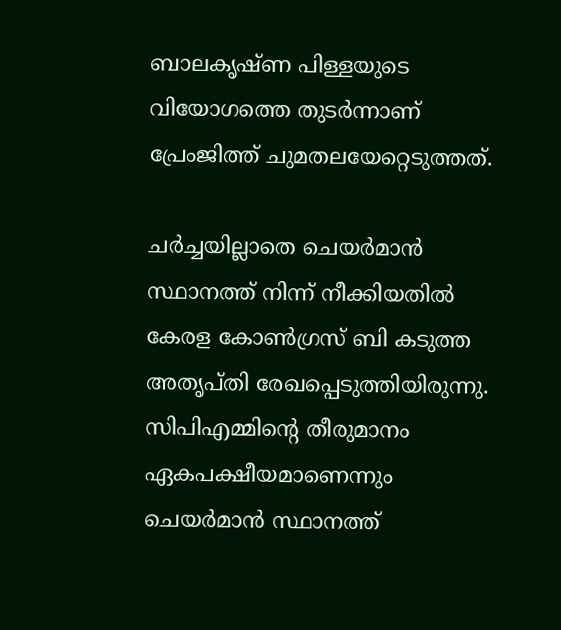ബാലകൃഷ്ണ പിള്ളയുടെ വിയോഗത്തെ തുടർന്നാണ് പ്രേംജിത്ത് ചുമതലയേറ്റെടുത്തത്.

ചർച്ചയില്ലാതെ ചെയർമാൻ സ്ഥാനത്ത് നിന്ന് നീക്കിയതിൽ കേരള കോൺഗ്രസ് ബി കടുത്ത അതൃപ്തി രേഖപ്പെടുത്തിയിരുന്നു. സിപിഎമ്മിന്റെ തീരുമാനം ഏകപക്ഷീയമാണെന്നും ചെയർമാൻ സ്ഥാനത്ത്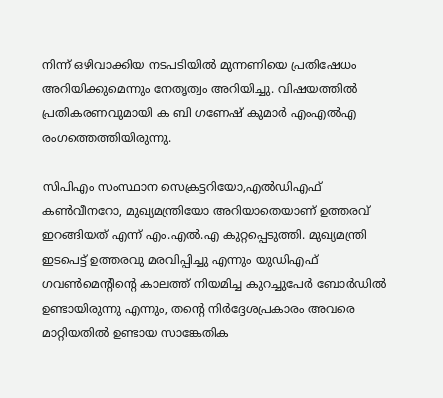നിന്ന് ഒഴിവാക്കിയ നടപടിയിൽ മുന്നണിയെ പ്രതിഷേധം അറിയിക്കുമെന്നും നേതൃത്വം അറിയിച്ചു. വിഷയത്തിൽ പ്രതികരണവുമായി ക ബി ഗണേഷ് കുമാർ എംഎൽഎ രംഗത്തെത്തിയിരുന്നു.

സിപിഎം സംസ്ഥാന സെക്രട്ടറിയോ,എൽഡിഎഫ് കൺവീനറോ, മുഖ്യമന്ത്രിയോ അറിയാതെയാണ് ഉത്തരവ് ഇറങ്ങിയത് എന്ന് എം.എൽ.എ കുറ്റപ്പെടുത്തി. മുഖ്യമന്ത്രി ഇടപെട്ട് ഉത്തരവു മരവിപ്പിച്ചു എന്നും യുഡിഎഫ് ഗവൺമെന്റിന്റെ കാലത്ത് നിയമിച്ച കുറച്ചുപേർ ബോർഡിൽ ഉണ്ടായിരുന്നു എന്നും, തന്റെ നിർദ്ദേശപ്രകാരം അവരെ മാറ്റിയതിൽ ഉണ്ടായ സാങ്കേതിക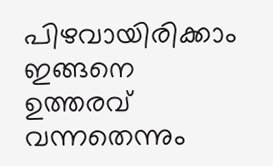പിഴവായിരിക്കാം ഇങ്ങനെ ഉത്തരവ് വന്നതെന്നും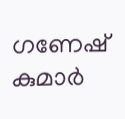ഗണേഷ് കുമാർ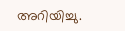അറിയിച്ചു.